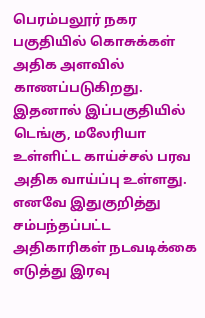பெரம்பலூர் நகர பகுதியில் கொசுக்கள் அதிக அளவில் காணப்படுகிறது. இதனால் இப்பகுதியில் டெங்கு, மலேரியா உள்ளிட்ட காய்ச்சல் பரவ அதிக வாய்ப்பு உள்ளது. எனவே இதுகுறித்து சம்பந்தப்பட்ட அதிகாரிகள் நடவடிக்கை எடுத்து இரவு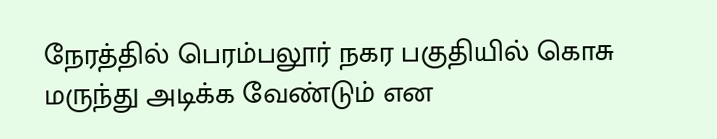நேரத்தில் பெரம்பலூர் நகர பகுதியில் கொசு மருந்து அடிக்க வேண்டும் என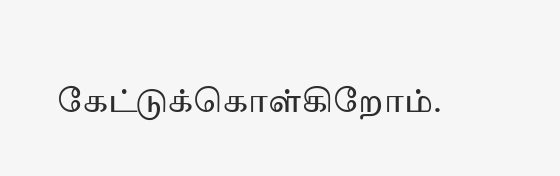கேட்டுக்கொள்கிறோம்.